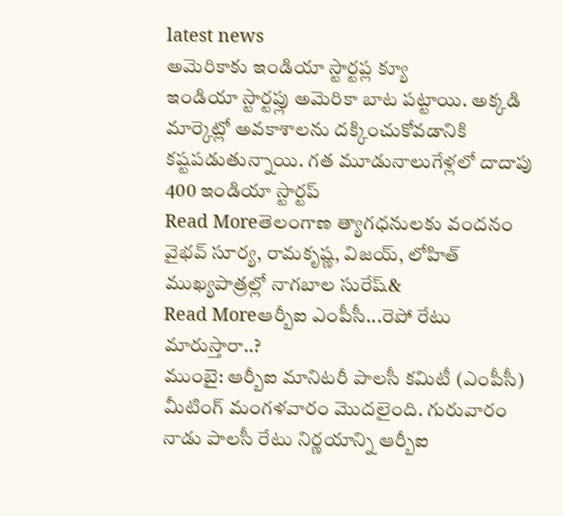latest news
అమెరికాకు ఇండియా స్టార్టప్ల క్యూ
ఇండియా స్టార్టప్లు అమెరికా బాట పట్టాయి. అక్కడి మార్కెట్లో అవకాశాలను దక్కించుకోవడానికి కష్టపడుతున్నాయి. గత మూడునాలుగేళ్లలో దాదాపు 400 ఇండియా స్టార్టప్
Read Moreతెలంగాణ త్యాగధనులకు వందనం
వైభవ్ సూర్య, రామకృష్ణ, విజయ్, లోహిత్ ముఖ్యపాత్రల్లో నాగబాల సురేష్&
Read Moreఆర్బీఐ ఎంపీసీ...రెపో రేటు మారుస్తారా..?
ముంబై: ఆర్బీఐ మానిటరీ పాలసీ కమిటీ (ఎంపీసీ) మీటింగ్ మంగళవారం మొదలైంది. గురువారం నాడు పాలసీ రేటు నిర్ణయాన్ని ఆర్బీఐ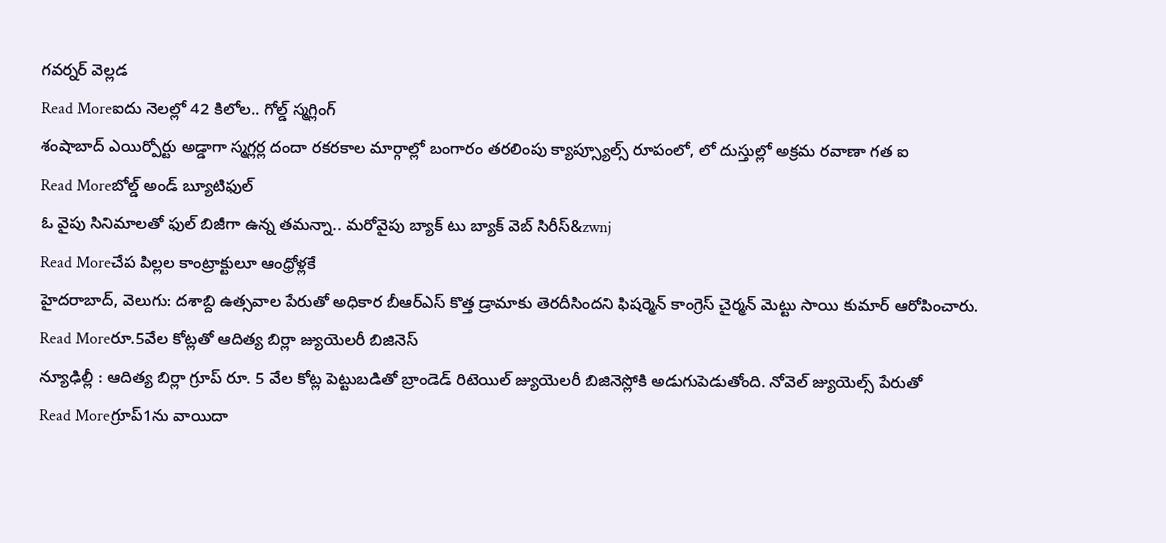గవర్నర్ వెల్లడ
Read Moreఐదు నెలల్లో 42 కిలోల.. గోల్డ్ స్మగ్లింగ్
శంషాబాద్ ఎయిర్పోర్టు అడ్డాగా స్మగ్లర్ల దందా రకరకాల మార్గాల్లో బంగారం తరలింపు క్యాప్స్యూల్స్ రూపంలో, లో దుస్తుల్లో అక్రమ రవాణా గత ఐ
Read Moreబోల్డ్ అండ్ బ్యూటిఫుల్
ఓ వైపు సినిమాలతో ఫుల్ బిజీగా ఉన్న తమన్నా.. మరోవైపు బ్యాక్ టు బ్యాక్ వెబ్ సిరీస్&zwnj
Read Moreచేప పిల్లల కాంట్రాక్టులూ ఆంధ్రోళ్లకే
హైదరాబాద్, వెలుగు: దశాబ్ది ఉత్సవాల పేరుతో అధికార బీఆర్ఎస్ కొత్త డ్రామాకు తెరదీసిందని ఫిషర్మెన్ కాంగ్రెస్ చైర్మన్ మెట్టు సాయి కుమార్ ఆరోపించారు.
Read Moreరూ.5వేల కోట్లతో ఆదిత్య బిర్లా జ్యుయెలరీ బిజినెస్
న్యూఢిల్లీ : ఆదిత్య బిర్లా గ్రూప్ రూ. 5 వేల కోట్ల పెట్టుబడితో బ్రాండెడ్ రిటెయిల్ జ్యుయెలరీ బిజినెస్లోకి అడుగుపెడుతోంది. నోవెల్ జ్యుయెల్స్ పేరుతో
Read Moreగ్రూప్1ను వాయిదా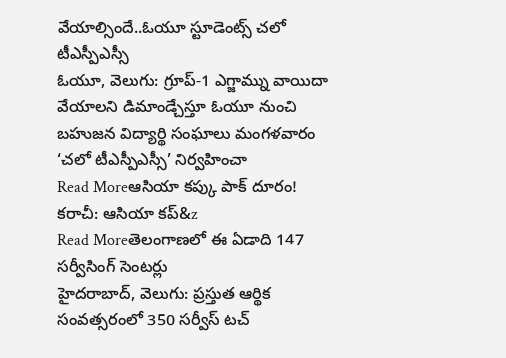వేయాల్సిందే..ఓయూ స్టూడెంట్స్ చలో టీఎస్పీఎస్సీ
ఓయూ, వెలుగు: గ్రూప్-1 ఎగ్జామ్ను వాయిదా వేయాలని డిమాండ్చేస్తూ ఓయూ నుంచి బహుజన విద్యార్థి సంఘాలు మంగళవారం ‘చలో టీఎస్పీఎస్సీ’ నిర్వహించా
Read Moreఆసియా కప్కు పాక్ దూరం!
కరాచీ: ఆసియా కప్&z
Read Moreతెలంగాణలో ఈ ఏడాది 147 సర్వీసింగ్ సెంటర్లు
హైదరాబాద్, వెలుగు: ప్రస్తుత ఆర్థిక సంవత్సరంలో 350 సర్వీస్ టచ్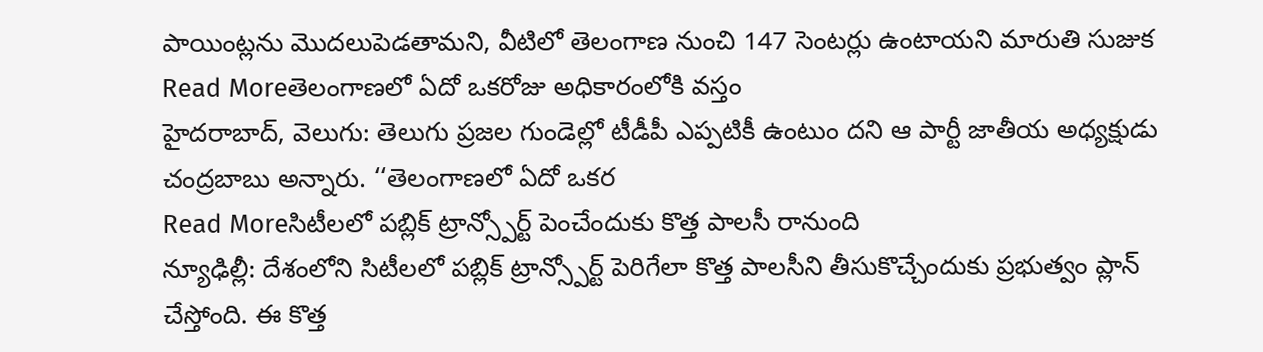పాయింట్లను మొదలుపెడతామని, వీటిలో తెలంగాణ నుంచి 147 సెంటర్లు ఉంటాయని మారుతి సుజుక
Read Moreతెలంగాణలో ఏదో ఒకరోజు అధికారంలోకి వస్తం
హైదరాబాద్, వెలుగు: తెలుగు ప్రజల గుండెల్లో టీడీపీ ఎప్పటికీ ఉంటుం దని ఆ పార్టీ జాతీయ అధ్యక్షుడు చంద్రబాబు అన్నారు. ‘‘తెలంగాణలో ఏదో ఒకర
Read Moreసిటీలలో పబ్లిక్ ట్రాన్స్పోర్ట్ పెంచేందుకు కొత్త పాలసీ రానుంది
న్యూఢిల్లీ: దేశంలోని సిటీలలో పబ్లిక్ ట్రాన్స్పోర్ట్ పెరిగేలా కొత్త పాలసీని తీసుకొచ్చేందుకు ప్రభుత్వం ప్లాన్ చేస్తోంది. ఈ కొత్త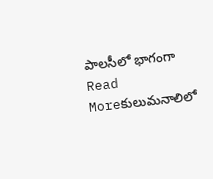పాలసీలో భాగంగా
Read Moreకులుమనాలిలో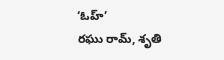‘ఓహ్’
రఘు రామ్, శృతి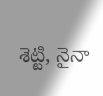శెట్టి, నైనా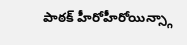పాఠక్ హీరోహీరోయిన్స్గా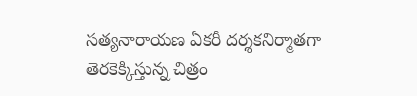సత్యనారాయణ ఏకరీ దర్శకనిర్మాతగా తెరకెక్కిస్తున్న చిత్రం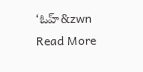‘ఓహ్&zwn
Read More